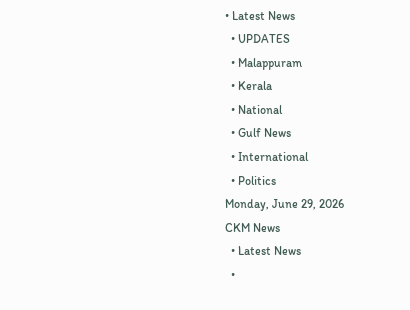• Latest News
  • UPDATES
  • Malappuram
  • Kerala
  • National
  • Gulf News
  • International
  • Politics
Monday, June 29, 2026
CKM News
  • Latest News
  •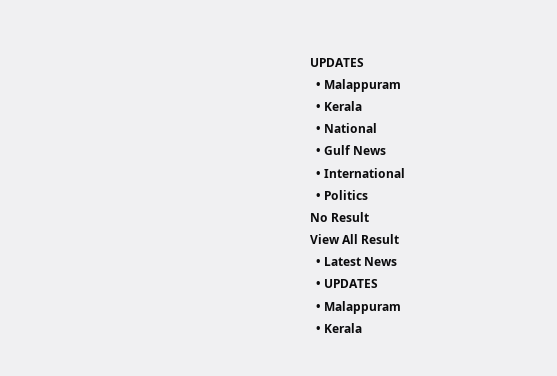UPDATES
  • Malappuram
  • Kerala
  • National
  • Gulf News
  • International
  • Politics
No Result
View All Result
  • Latest News
  • UPDATES
  • Malappuram
  • Kerala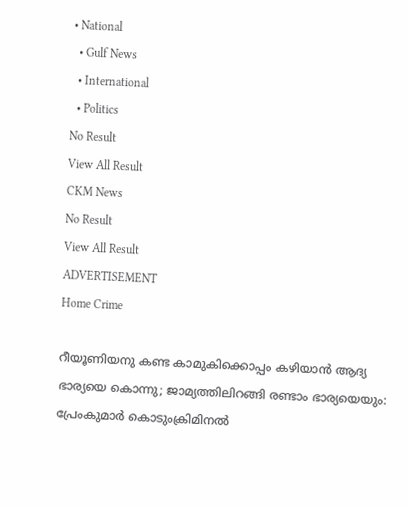• National
  • Gulf News
  • International
  • Politics
No Result
View All Result
CKM News
No Result
View All Result
ADVERTISEMENT
Home Crime

റീയൂണിയനു കണ്ട കാമുകിക്കൊപ്പം കഴിയാൻ ആദ്യ ഭാര്യയെ കൊന്നു; ജാമ്യത്തിലിറങ്ങി രണ്ടാം ഭാര്യയെയും: പ്രേംകുമാർ കൊടുംക്രിമിനൽ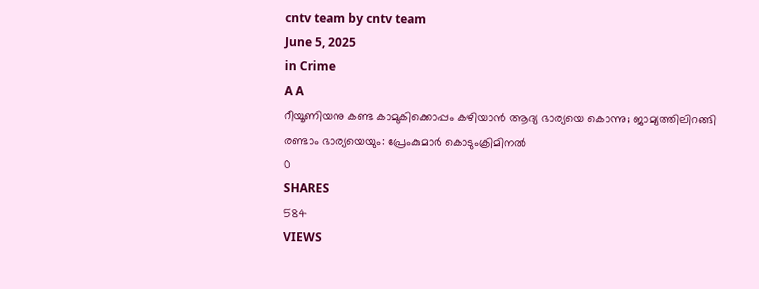cntv team by cntv team
June 5, 2025
in Crime
A A
റീയൂണിയനു കണ്ട കാമുകിക്കൊപ്പം കഴിയാൻ ആദ്യ ഭാര്യയെ കൊന്നു; ജാമ്യത്തിലിറങ്ങി രണ്ടാം ഭാര്യയെയും: പ്രേംകുമാർ കൊടുംക്രിമിനൽ
0
SHARES
584
VIEWS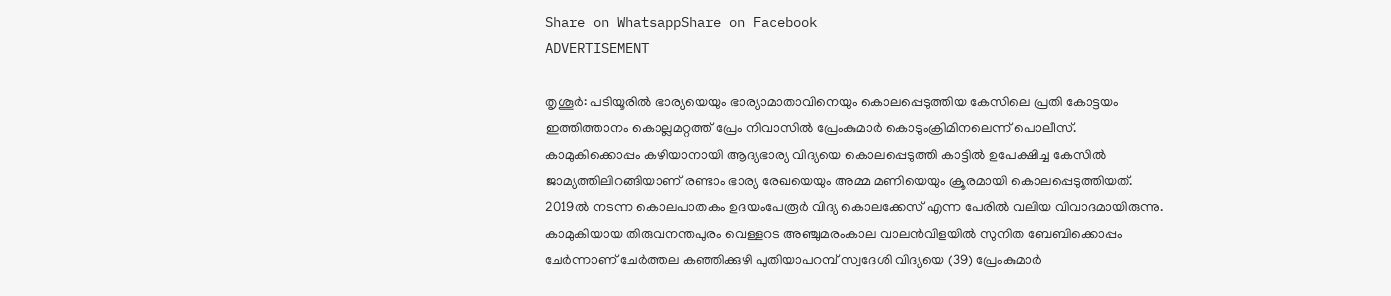Share on WhatsappShare on Facebook
ADVERTISEMENT

തൃശൂർ: പടിയൂരിൽ ഭാര്യയെയും ഭാര്യാമാതാവിനെയും കൊലപ്പെടുത്തിയ കേസിലെ പ്രതി കോട്ടയം ഇത്തിത്താനം കൊല്ലമറ്റത്ത് പ്രേം നിവാസിൽ പ്രേംകുമാർ കൊടുംക്രിമിനലെന്ന് പൊലീസ്. കാമുകിക്കൊപ്പം കഴിയാനായി ആദ്യഭാര്യ വിദ്യയെ കൊലപ്പെടുത്തി കാട്ടിൽ ഉപേക്ഷിച്ച കേസിൽ ജാമ്യത്തിലിറങ്ങിയാണ് രണ്ടാം ഭാര്യ രേഖയെയും അമ്മ മണിയെയും ക്രൂരമായി കൊലപ്പെടുത്തിയത്. 2019ൽ നടന്ന കൊലപാതകം ഉദയംപേരൂർ വിദ്യ കൊലക്കേസ് എന്ന പേരിൽ വലിയ വിവാദമായിരുന്നു. കാമുകിയായ തിരുവനന്തപുരം വെള്ളറട അഞ്ചുമരംകാല വാലൻവിളയിൽ സുനിത ബേബിക്കൊപ്പം ചേർന്നാണ് ചേർത്തല കഞ്ഞിക്കുഴി പുതിയാപറമ്പ് സ്വദേശി വിദ്യയെ (39) പ്രേംകുമാർ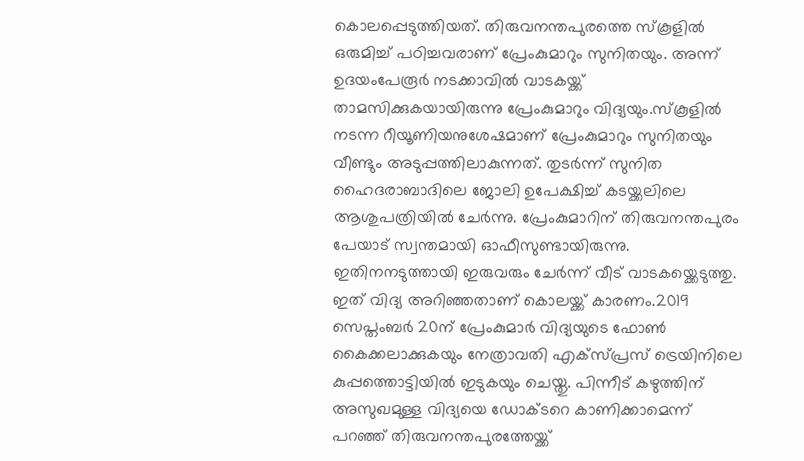കൊലപ്പെടുത്തിയത്. തിരുവനന്തപുരത്തെ സ്‌കൂളിൽ ഒരുമിച്ച് പഠിച്ചവരാണ് പ്രേംകുമാറും സുനിതയും. അന്ന് ഉദയംപേരൂർ നടക്കാവിൽ വാടകയ്ക്ക് താമസിക്കുകയായിരുന്നു പ്രേംകുമാറും വിദ്യയും.സ്‌കൂളിൽ നടന്ന റീയൂണിയനുശേഷമാണ് പ്രേംകുമാറും സുനിതയും വീണ്ടും അടുപ്പത്തിലാകുന്നത്. തുടർന്ന് സുനിത ഹൈദരാബാദിലെ ജോലി ഉപേക്ഷിച്ച് കടയ്ക്കലിലെ ആശുപത്രിയിൽ ചേർന്നു. പ്രേംകുമാറിന് തിരുവനന്തപുരം പേയാട് സ്വന്തമായി ഓഫീസുണ്ടായിരുന്നു. ഇതിനനടുത്തായി ഇരുവരും ചേർ‌ന്ന് വീട് വാടകയ്ക്കെടുത്തു. ഇത് വിദ്യ അറിഞ്ഞതാണ് കൊലയ്ക്ക് കാരണം.2019 സെപ്തംബ‌ർ 20ന് പ്രേംകുമാർ വിദ്യയുടെ ഫോൺ കൈക്കലാക്കുകയും നേത്രാവതി എക്‌സ്‌പ്രസ് ട്രെയിനിലെ കുപ്പത്തൊട്ടിയിൽ ഇടുകയും ചെയ്തു. പിന്നീട് കഴുത്തിന് അസുഖമുള്ള വിദ്യയെ ഡോക്‌ടറെ കാണിക്കാമെന്ന് പറഞ്ഞ് തിരുവനന്തപുരത്തേയ്ക്ക്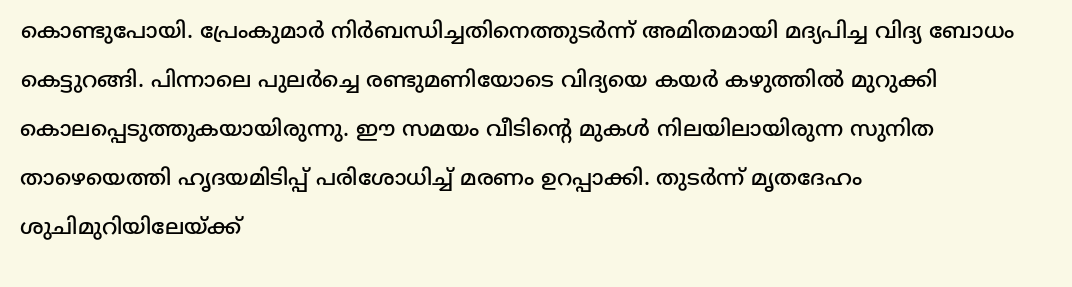കൊണ്ടുപോയി. പ്രേംകുമാർ നിർബന്ധിച്ചതിനെത്തുടർന്ന് അമിതമായി മദ്യപിച്ച വിദ്യ ബോധം കെട്ടുറങ്ങി. പിന്നാലെ പുലർച്ചെ രണ്ടുമണിയോടെ വിദ്യയെ കയർ കഴുത്തിൽ മുറുക്കി കൊലപ്പെടുത്തുകയായിരുന്നു. ഈ സമയം വീടിന്റെ മുകൾ നിലയിലായിരുന്ന സുനിത താഴെയെത്തി ഹൃദയമിടിപ്പ് പരിശോധിച്ച് മരണം ഉറപ്പാക്കി. തുടർന്ന് മൃതദേഹം ശുചിമുറിയിലേയ്ക്ക്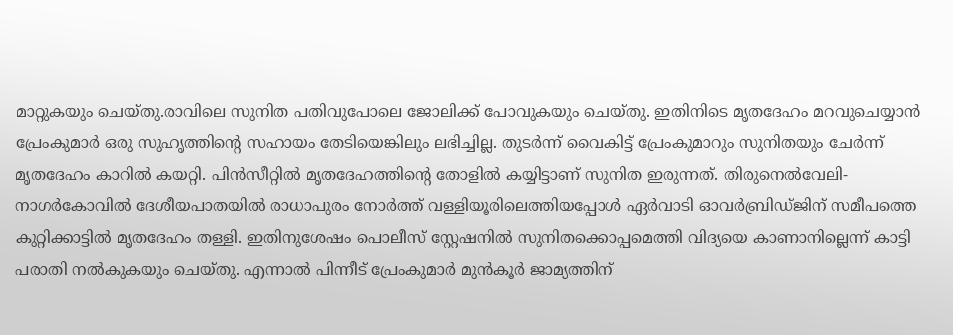മാറ്റുകയും ചെയ്തു.രാവിലെ സുനിത പതിവുപോലെ ജോലിക്ക് പോവുകയും ചെയ്തു. ഇതിനിടെ മൃതദേഹം മറവുചെയ്യാൻ പ്രേംകുമാർ ഒരു സുഹൃത്തിന്റെ സഹായം തേടിയെങ്കിലും ലഭിച്ചില്ല. തുടർന്ന് വൈകിട്ട് പ്രേംകുമാറും സുനിതയും ചേർന്ന് മൃതദേഹം കാറിൽ കയറ്റി. പിൻസീറ്റിൽ മൃതദേഹത്തിന്റെ തോളിൽ കയ്യിട്ടാണ് സുനിത ഇരുന്നത്. തിരുനെൽവേലി-നാഗർകോവിൽ ദേശീയപാതയിൽ രാധാപുരം നോർത്ത് വള്ളിയൂരിലെത്തിയപ്പോൾ ഏർവാടി ഓവർബ്രിഡ്‌ജിന് സമീപത്തെ കുറ്റിക്കാട്ടിൽ മൃതദേഹം തള്ളി. ഇതിനുശേഷം പൊലീസ് സ്റ്റേഷനിൽ സുനിതക്കൊപ്പമെത്തി വിദ്യയെ കാണാനില്ലെന്ന് കാട്ടി പരാതി നൽകുകയും ചെയ്തു. എന്നാൽ പിന്നീട് പ്രേംകുമാർ മുൻകൂർ ജാമ്യത്തിന്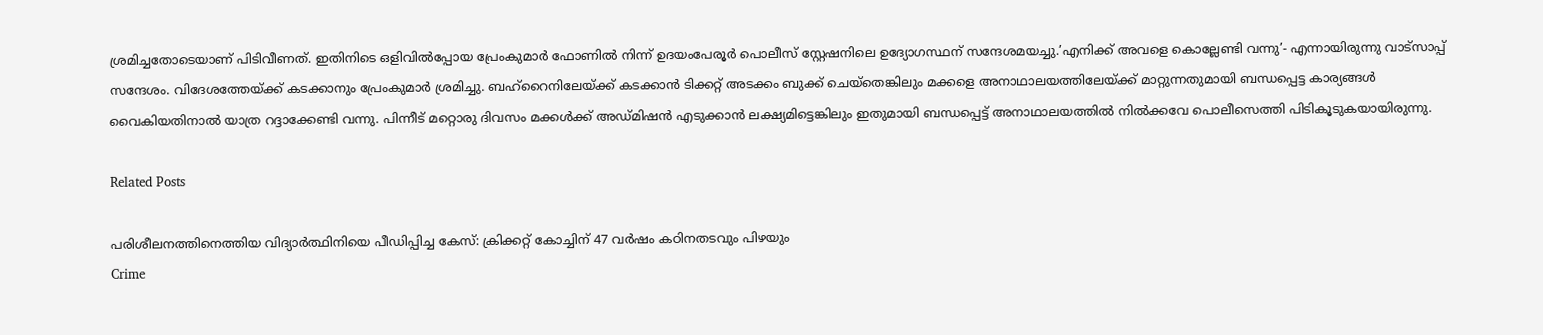ശ്രമിച്ചതോടെയാണ് പിടിവീണത്. ഇതിനിടെ ഒളിവിൽപ്പോയ പ്രേംകുമാർ ഫോണിൽ നിന്ന് ഉദയംപേരൂർ പൊലീസ് സ്റ്റേഷനിലെ ഉദ്യോഗസ്ഥന് സന്ദേശമയച്ചു.’എനിക്ക് അവളെ കൊല്ലേണ്ടി വന്നു’- എന്നായിരുന്നു വാട്‌സാപ്പ് സന്ദേശം. വിദേശത്തേയ്ക്ക് കടക്കാനും പ്രേംകുമാർ ശ്രമിച്ചു. ബഹ്‌റൈനിലേയ്ക്ക് കടക്കാൻ ടിക്കറ്റ് അടക്കം ബുക്ക് ചെയ്തെങ്കിലും മക്കളെ അനാഥാലയത്തിലേയ്ക്ക് മാറ്റുന്നതുമായി ബന്ധപ്പെട്ട കാര്യങ്ങൾ വൈകിയതിനാൽ യാത്ര റദ്ദാക്കേണ്ടി വന്നു. പിന്നീട് മറ്റൊരു ദിവസം മക്കൾക്ക് അഡ്‌മിഷൻ എടുക്കാൻ ലക്ഷ്യമിട്ടെങ്കിലും ഇതുമായി ബന്ധപ്പെട്ട് അനാഥാലയത്തിൽ നിൽക്കവേ പൊലീസെത്തി പിടികൂടുകയായിരുന്നു.

Related Posts

പരിശീലനത്തിനെത്തിയ വിദ്യാർത്ഥിനിയെ പീഡിപ്പിച്ച കേസ്: ക്രിക്കറ്റ് കോച്ചിന് 47 വർഷം കഠിനതടവും പിഴയും
Crime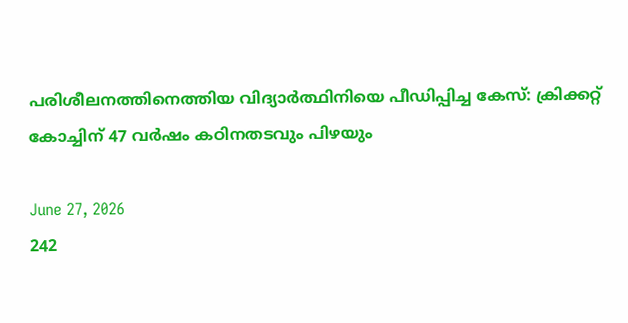പരിശീലനത്തിനെത്തിയ വിദ്യാർത്ഥിനിയെ പീഡിപ്പിച്ച കേസ്: ക്രിക്കറ്റ് കോച്ചിന് 47 വർഷം കഠിനതടവും പിഴയും

June 27, 2026
242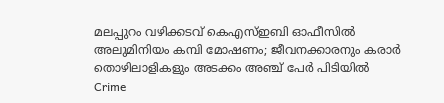മലപ്പുറം വഴിക്കടവ് കെഎസ്ഇബി ഓഫീസിൽ അലുമിനിയം കമ്പി മോഷണം; ജീവനക്കാരനും കരാർ തൊഴിലാളികളും അടക്കം അഞ്ച് പേർ പിടിയിൽ
Crime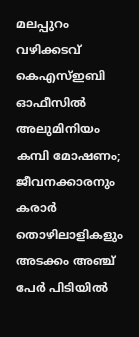മലപ്പുറം വഴിക്കടവ് കെഎസ്ഇബി ഓഫീസിൽ അലുമിനിയം കമ്പി മോഷണം; ജീവനക്കാരനും കരാർ തൊഴിലാളികളും അടക്കം അഞ്ച് പേർ പിടിയിൽ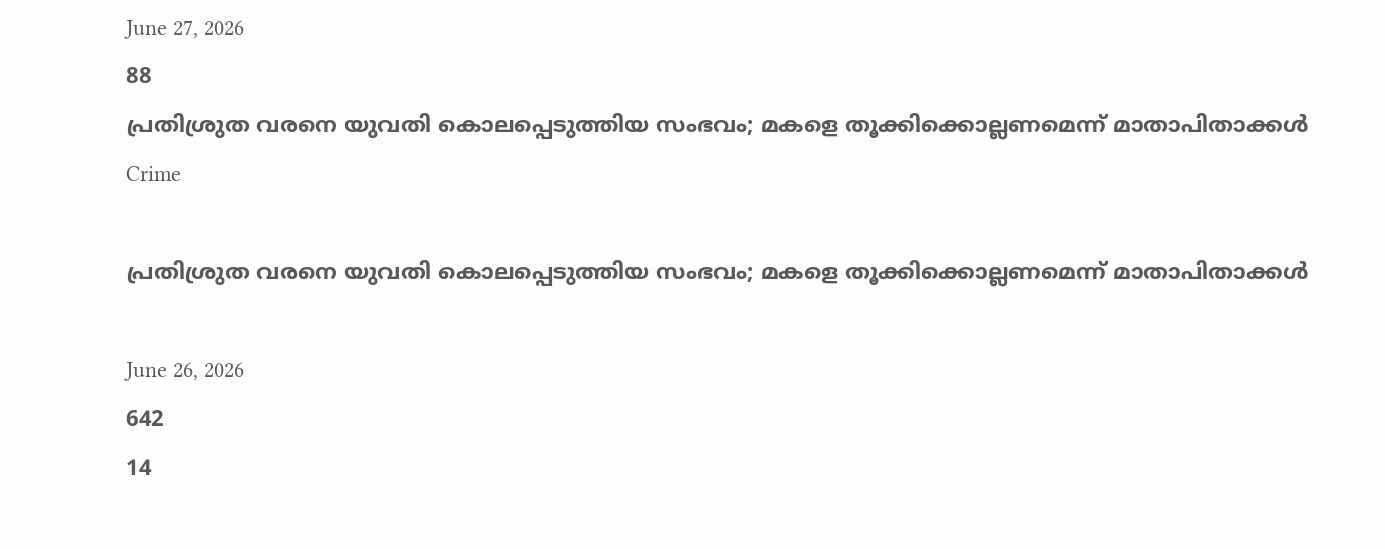June 27, 2026
88
പ്രതിശ്രുത വരനെ യുവതി കൊലപ്പെടുത്തിയ സംഭവം; മകളെ തൂക്കിക്കൊല്ലണമെന്ന് മാതാപിതാക്കൾ
Crime

പ്രതിശ്രുത വരനെ യുവതി കൊലപ്പെടുത്തിയ സംഭവം; മകളെ തൂക്കിക്കൊല്ലണമെന്ന് മാതാപിതാക്കൾ

June 26, 2026
642
14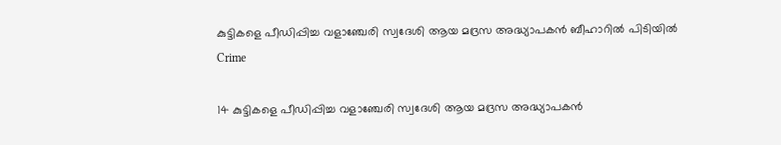കുട്ടികളെ പീഡിപ്പിച്ച വളാഞ്ചേരി സ്വദേശി ആയ മദ്രസ അദ്ധ്യാപകൻ ബീഹാറിൽ പിടിയിൽ
Crime

14 കുട്ടികളെ പീഡിപ്പിച്ച വളാഞ്ചേരി സ്വദേശി ആയ മദ്രസ അദ്ധ്യാപകൻ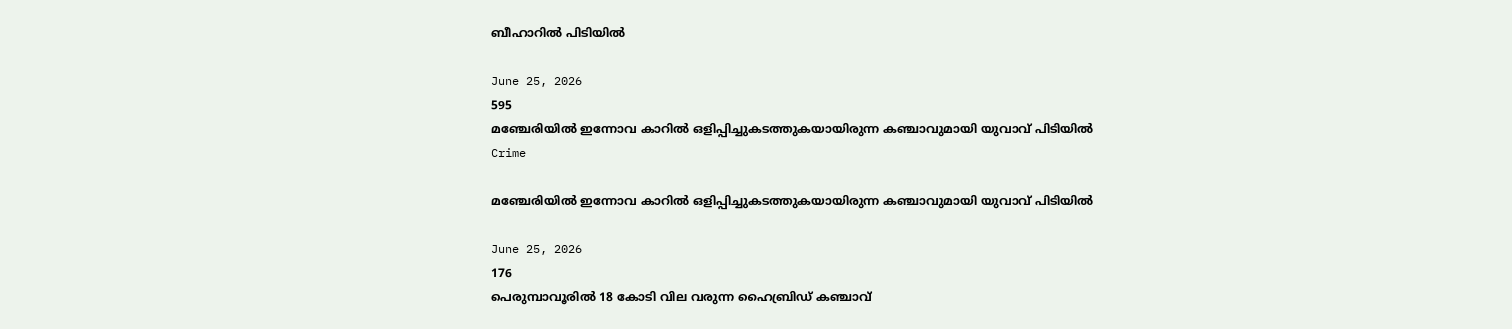ബീഹാറിൽ പിടിയിൽ

June 25, 2026
595
മഞ്ചേരിയിൽ ഇന്നോവ കാറില്‍ ഒളിപ്പിച്ചുകടത്തുകയായിരുന്ന കഞ്ചാവുമായി യുവാവ് പിടിയില്‍
Crime

മഞ്ചേരിയിൽ ഇന്നോവ കാറില്‍ ഒളിപ്പിച്ചുകടത്തുകയായിരുന്ന കഞ്ചാവുമായി യുവാവ് പിടിയില്‍

June 25, 2026
176
പെരുമ്പാവൂരിൽ 18 കോടി വില വരുന്ന ഹൈബ്രിഡ് കഞ്ചാവ്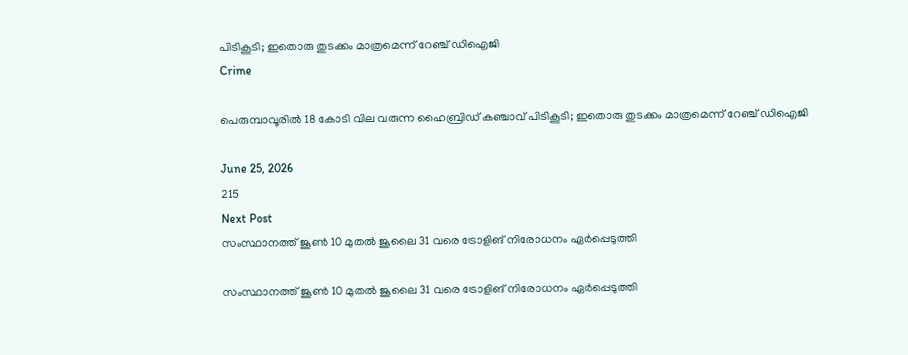പിടികൂടി; ഇതൊരു തുടക്കം മാത്രമെന്ന് റേഞ്ച് ഡിഐജി
Crime

പെരുമ്പാവൂരിൽ 18 കോടി വില വരുന്ന ഹൈബ്രിഡ് കഞ്ചാവ് പിടികൂടി; ഇതൊരു തുടക്കം മാത്രമെന്ന് റേഞ്ച് ഡിഐജി

June 25, 2026
215
Next Post
സംസ്ഥാനത്ത് ജൂൺ 10 മുതൽ ജൂലൈ 31 വരെ ട്രോളിങ് നിരോധനം ഏ‍ർപ്പെടുത്തി

സംസ്ഥാനത്ത് ജൂൺ 10 മുതൽ ജൂലൈ 31 വരെ ട്രോളിങ് നിരോധനം ഏ‍ർപ്പെടുത്തി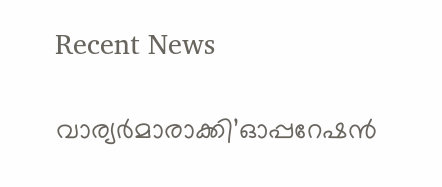Recent News

വാര്യർമാരാക്കി’ഓപ്പറേഷൻ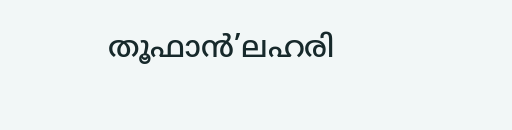തൂഫാൻ’ലഹരി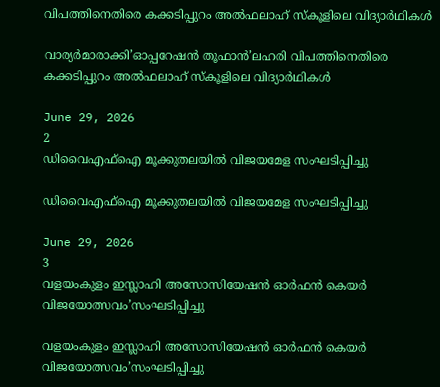വിപത്തിനെതിരെ കക്കടിപ്പുറം അൽഫലാഹ് സ്കൂളിലെ വിദ്യാർഥികള്‍

വാര്യർമാരാക്കി’ഓപ്പറേഷൻ തൂഫാൻ’ലഹരി വിപത്തിനെതിരെ കക്കടിപ്പുറം അൽഫലാഹ് സ്കൂളിലെ വിദ്യാർഥികള്‍

June 29, 2026
2
ഡിവൈഎഫ്ഐ മൂക്കുതലയിൽ വിജയമേള സംഘടിപ്പിച്ചു

ഡിവൈഎഫ്ഐ മൂക്കുതലയിൽ വിജയമേള സംഘടിപ്പിച്ചു

June 29, 2026
3
വളയംകുളം ഇസ്ലാഹി അസോസിയേഷൻ ഓർഫൻ കെയർ വിജയോത്സവം’സംഘടിപ്പിച്ചു

വളയംകുളം ഇസ്ലാഹി അസോസിയേഷൻ ഓർഫൻ കെയർ വിജയോത്സവം’സംഘടിപ്പിച്ചു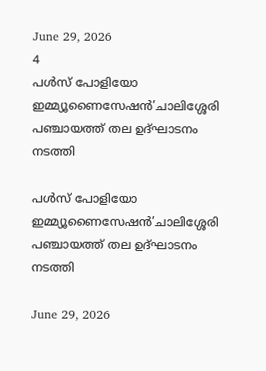June 29, 2026
4
പൾസ് പോളിയോ ഇമ്മ്യൂണൈസേഷൻ’ചാലിശ്ശേരി പഞ്ചായത്ത്‌ തല ഉദ്ഘാടനം നടത്തി

പൾസ് പോളിയോ ഇമ്മ്യൂണൈസേഷൻ’ചാലിശ്ശേരി പഞ്ചായത്ത്‌ തല ഉദ്ഘാടനം നടത്തി

June 29, 2026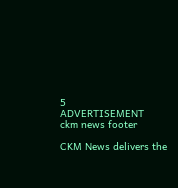5
ADVERTISEMENT
ckm news footer

CKM News delivers the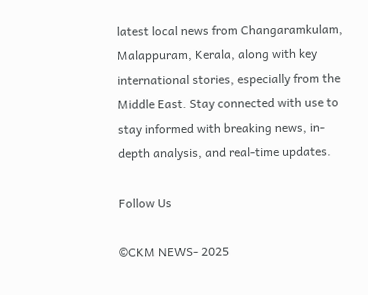latest local news from Changaramkulam, Malappuram, Kerala, along with key international stories, especially from the Middle East. Stay connected with use to stay informed with breaking news, in-depth analysis, and real-time updates.

Follow Us

©CKM NEWS- 2025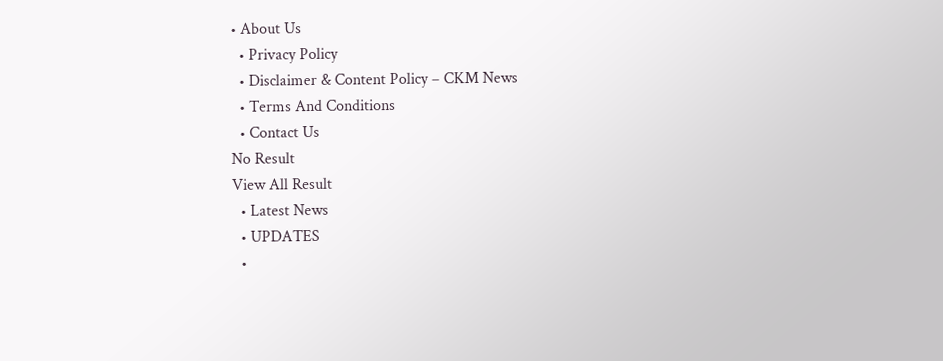• About Us
  • Privacy Policy
  • Disclaimer & Content Policy – CKM News
  • Terms And Conditions
  • Contact Us
No Result
View All Result
  • Latest News
  • UPDATES
  •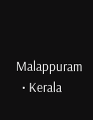Malappuram
  • Kerala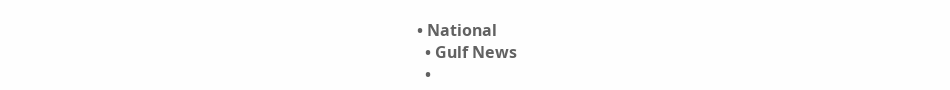• National
  • Gulf News
  •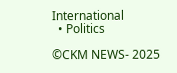International
  • Politics

©CKM NEWS- 2025